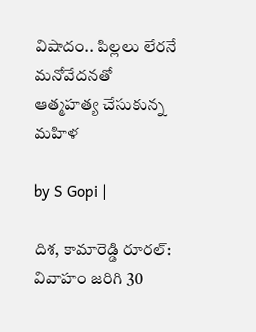విషాదం.. పిల్లలు లేరనే మనోవేదనతో ఆత్మహత్య చేసుకున్న మహిళ

by S Gopi |

దిశ, కామారెడ్డి రూరల్: వివాహం జరిగి 30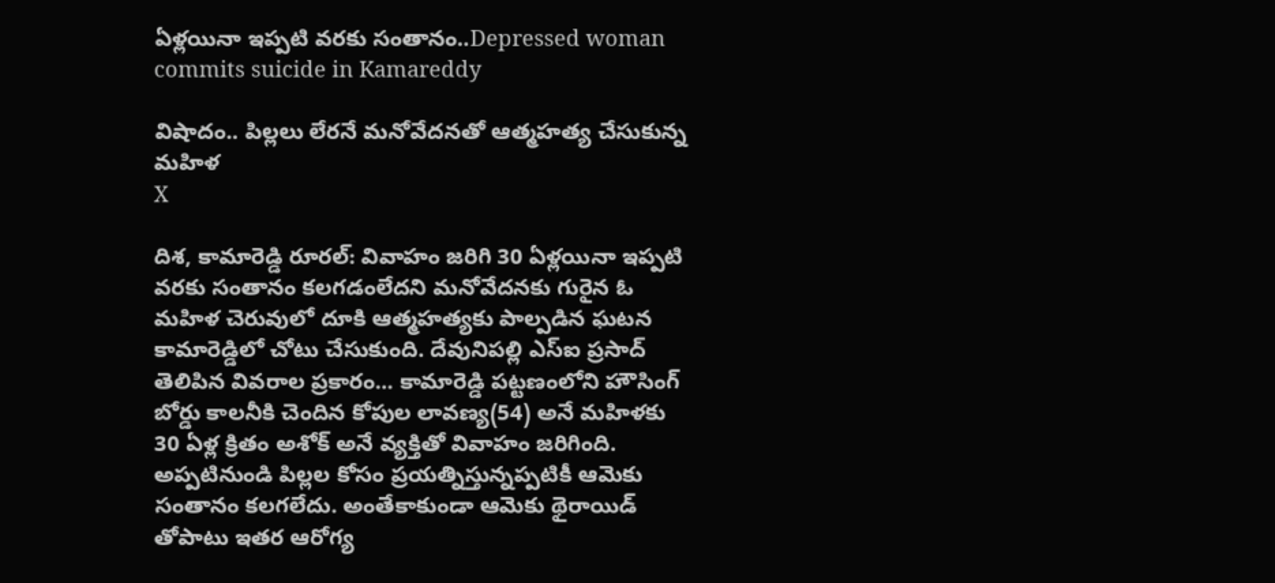ఏళ్లయినా ఇప్పటి వరకు సంతానం..Depressed woman commits suicide in Kamareddy

విషాదం.. పిల్లలు లేరనే మనోవేదనతో ఆత్మహత్య చేసుకున్న మహిళ
X

దిశ, కామారెడ్డి రూరల్: వివాహం జరిగి 30 ఏళ్లయినా ఇప్పటి వరకు సంతానం కలగడంలేదని మనోవేదనకు గురైన ఓ మహిళ చెరువులో దూకి ఆత్మహత్యకు పాల్పడిన ఘటన కామారెడ్డిలో చోటు చేసుకుంది. దేవునిపల్లి ఎస్ఐ ప్రసాద్ తెలిపిన వివరాల ప్రకారం... కామారెడ్డి పట్టణంలోని హౌసింగ్ బోర్డు కాలనీకి చెందిన కోపుల లావణ్య(54) అనే మహిళకు 30 ఏళ్ల క్రితం అశోక్ అనే వ్యక్తితో వివాహం జరిగింది. అప్పటినుండి పిల్లల కోసం ప్రయత్నిస్తున్నప్పటికీ ఆమెకు సంతానం కలగలేదు. అంతేకాకుండా ఆమెకు థైరాయిడ్ తోపాటు ఇతర ఆరోగ్య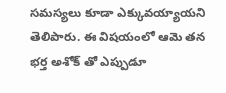సమస్యలు కూడా ఎక్కువయ్యాయని తెలిపారు. ఈ విషయంలో ఆమె తన భర్త అశోక్ తో ఎప్పుడూ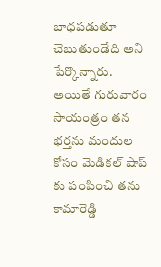బాధపడుతూ చెబుతుండేది అని పేర్కొన్నారు. అయితే గురువారం సాయంత్రం తన భర్తను మందుల కోసం మెడికల్ షాప్ కు పంపించి తను కామారెడ్డి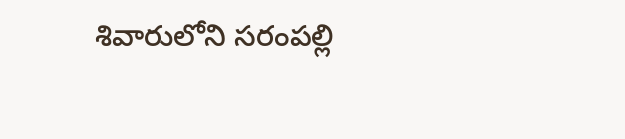శివారులోని సరంపల్లి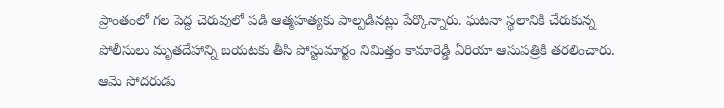ప్రాంతంలో గల పెద్ద చెరువులో పడి ఆత్మహత్యకు పాల్పడినట్లు పేర్కొన్నారు. ఘటనా స్థలానికి చేరుకున్న పోలీసులు మృతదేహాన్ని బయటకు తీసి పోస్టుమార్టం నిమిత్తం కామారెడ్డి ఏరియా ఆసుపత్రికి తరలించారు. ఆమె సోదరుడు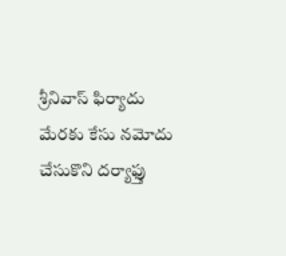శ్రీనివాస్ ఫిర్యాదు మేరకు కేసు నమోదు చేసుకొని దర్యాఫ్తు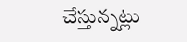చేస్తున్నట్లు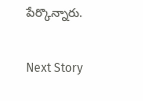పేర్కొన్నారు.

Next Story